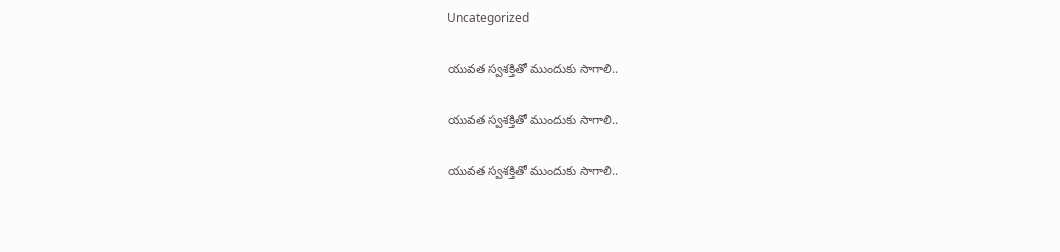Uncategorized

యువత స్వశక్తితో ముందుకు సాగాలి..

యువత స్వశక్తితో ముందుకు సాగాలి..

యువత స్వశక్తితో ముందుకు సాగాలి..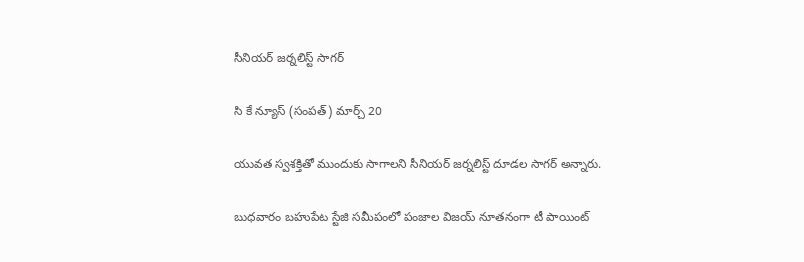సీనియర్ జర్నలిస్ట్ సాగర్

సి కే న్యూస్ (సంపత్) మార్చ్ 20

యువత స్వశక్తితో ముందుకు సాగాలని సీనియర్ జర్నలిస్ట్ దూడల సాగర్ అన్నారు.

బుధవారం బహుపేట స్టేజి సమీపంలో పంజాల విజయ్ నూతనంగా టీ పాయింట్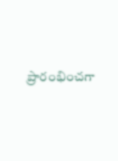ప్రారంభించగా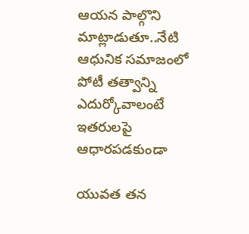ఆయన పాల్గొని మాట్లాడుతూ..నేటి ఆధునిక సమాజంలో పోటీ తత్వాన్ని ఎదుర్కోవాలంటే ఇతరులపై ఆధారపడకుండా

యువత తన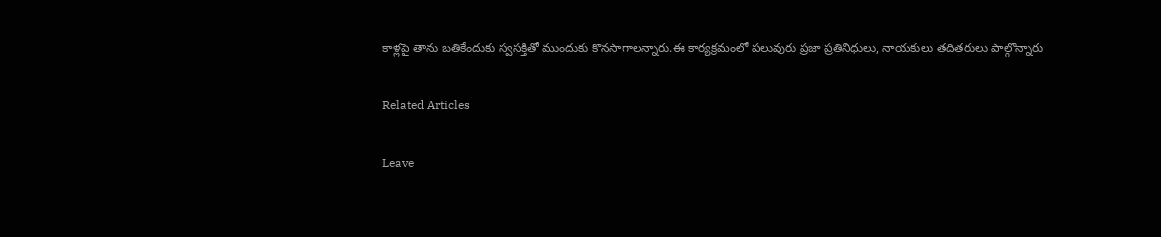కాళ్లపై తాను బతికేందుకు స్వసక్తితో ముందుకు కొనసాగాలన్నారు.ఈ కార్యక్రమంలో పలువురు ప్రజా ప్రతినిధులు, నాయకులు తదితరులు పాల్గొన్నారు

Related Articles

Leave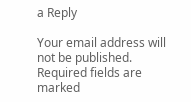a Reply

Your email address will not be published. Required fields are marked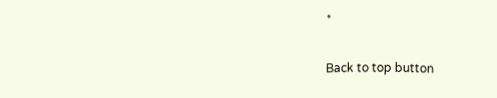*

Back to top button